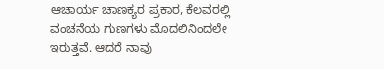ಆಚಾರ್ಯ ಚಾಣಕ್ಯರ ಪ್ರಕಾರ, ಕೆಲವರಲ್ಲಿ ವಂಚನೆಯ ಗುಣಗಳು ಮೊದಲಿನಿಂದಲೇ ಇರುತ್ತವೆ. ಆದರೆ ನಾವು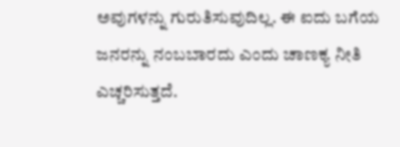ಅವುಗಳನ್ನು ಗುರುತಿಸುವುದಿಲ್ಲ. ಈ ಐದು ಬಗೆಯ ಜನರನ್ನು ನಂಬಬಾರದು ಎಂದು ಚಾಣಕ್ಯ ನೀತಿ ಎಚ್ಚರಿಸುತ್ತದೆ.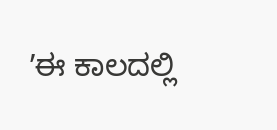ʼಈ ಕಾಲದಲ್ಲಿ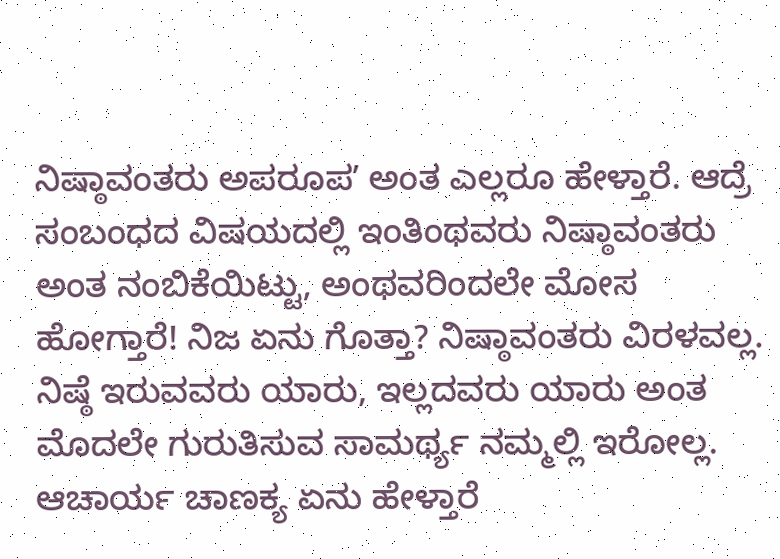ನಿಷ್ಠಾವಂತರು ಅಪರೂಪʼ ಅಂತ ಎಲ್ಲರೂ ಹೇಳ್ತಾರೆ. ಆದ್ರೆ ಸಂಬಂಧದ ವಿಷಯದಲ್ಲಿ ಇಂತಿಂಥವರು ನಿಷ್ಠಾವಂತರು ಅಂತ ನಂಬಿಕೆಯಿಟ್ಟು, ಅಂಥವರಿಂದಲೇ ಮೋಸ ಹೋಗ್ತಾರೆ! ನಿಜ ಏನು ಗೊತ್ತಾ? ನಿಷ್ಠಾವಂತರು ವಿರಳವಲ್ಲ. ನಿಷ್ಠೆ ಇರುವವರು ಯಾರು, ಇಲ್ಲದವರು ಯಾರು ಅಂತ ಮೊದಲೇ ಗುರುತಿಸುವ ಸಾಮರ್ಥ್ಯ ನಮ್ಮಲ್ಲಿ ಇರೋಲ್ಲ. ಆಚಾರ್ಯ ಚಾಣಕ್ಯ ಏನು ಹೇಳ್ತಾರೆ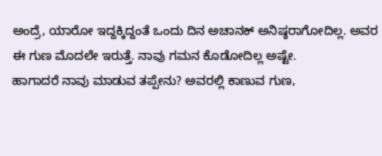ಅಂದ್ರೆ, ಯಾರೋ ಇದ್ದಕ್ಕಿದ್ದಂತೆ ಒಂದು ದಿನ ಅಚಾನಕ್ ಅನಿಷ್ಠರಾಗೋದಿಲ್ಲ. ಅವರ ಈ ಗುಣ ಮೊದಲೇ ಇರುತ್ತೆ. ನಾವು ಗಮನ ಕೊಡೋದಿಲ್ಲ ಅಷ್ಟೇ.
ಹಾಗಾದರೆ ನಾವು ಮಾಡುವ ತಪ್ಪೇನು? ಅವರಲ್ಲಿ ಕಾಣುವ ಗುಣ,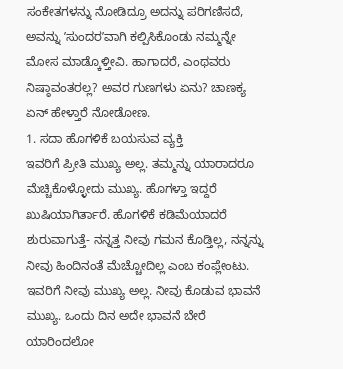ಸಂಕೇತಗಳನ್ನು ನೋಡಿದ್ರೂ ಅದನ್ನು ಪರಿಗಣಿಸದೆ, ಅವನ್ನು ʼಸುಂದರʼವಾಗಿ ಕಲ್ಪಿಸಿಕೊಂಡು ನಮ್ಮನ್ನೇ ಮೋಸ ಮಾಡ್ಕೊಳ್ತೀವಿ. ಹಾಗಾದರೆ, ಎಂಥವರು ನಿಷ್ಠಾವಂತರಲ್ಲ? ಅವರ ಗುಣಗಳು ಏನು? ಚಾಣಕ್ಯ ಏನ್ ಹೇಳ್ತಾರೆ ನೋಡೋಣ.
1. ಸದಾ ಹೊಗಳಿಕೆ ಬಯಸುವ ವ್ಯಕ್ತಿ
ಇವರಿಗೆ ಪ್ರೀತಿ ಮುಖ್ಯ ಅಲ್ಲ. ತಮ್ಮನ್ನು ಯಾರಾದರೂ ಮೆಚ್ಚಿಕೊಳ್ಳೋದು ಮುಖ್ಯ. ಹೊಗಳ್ತಾ ಇದ್ದರೆ ಖುಷಿಯಾಗಿರ್ತಾರೆ. ಹೊಗಳಿಕೆ ಕಡಿಮೆಯಾದರೆ ಶುರುವಾಗುತ್ತೆ- ನನ್ನತ್ತ ನೀವು ಗಮನ ಕೊಡ್ತಿಲ್ಲ, ನನ್ನನ್ನು ನೀವು ಹಿಂದಿನಂತೆ ಮೆಚ್ಚೋದಿಲ್ಲ ಎಂಬ ಕಂಪ್ಲೇಂಟು. ಇವರಿಗೆ ನೀವು ಮುಖ್ಯ ಅಲ್ಲ. ನೀವು ಕೊಡುವ ಭಾವನೆ ಮುಖ್ಯ. ಒಂದು ದಿನ ಅದೇ ಭಾವನೆ ಬೇರೆ ಯಾರಿಂದಲೋ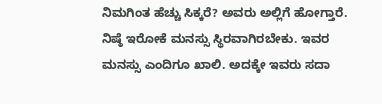ನಿಮಗಿಂತ ಹೆಚ್ಚು ಸಿಕ್ಕರೆ? ಅವರು ಅಲ್ಲಿಗೆ ಹೋಗ್ತಾರೆ. ನಿಷ್ಠೆ ಇರೋಕೆ ಮನಸ್ಸು ಸ್ಥಿರವಾಗಿರಬೇಕು. ಇವರ ಮನಸ್ಸು ಎಂದಿಗೂ ಖಾಲಿ. ಅದಕ್ಕೇ ಇವರು ಸದಾ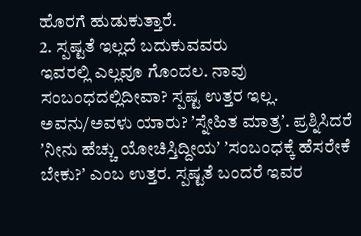ಹೊರಗೆ ಹುಡುಕುತ್ತಾರೆ.
2. ಸ್ಪಷ್ಟತೆ ಇಲ್ಲದೆ ಬದುಕುವವರು
ಇವರಲ್ಲಿ ಎಲ್ಲವೂ ಗೊಂದಲ. ನಾವು ಸಂಬಂಧದಲ್ಲಿದೀವಾ? ಸ್ಪಷ್ಟ ಉತ್ತರ ಇಲ್ಲ. ಅವನು/ಅವಳು ಯಾರು? ʼಸ್ನೇಹಿತ ಮಾತ್ರʼ. ಪ್ರಶ್ನಿಸಿದರೆ ʼನೀನು ಹೆಚ್ಚು ಯೋಚಿಸ್ತಿದ್ದೀಯʼ ʼಸಂಬಂಧಕ್ಕೆ ಹೆಸರೇಕೆ ಬೇಕು?ʼ ಎಂಬ ಉತ್ತರ. ಸ್ಪಷ್ಟತೆ ಬಂದರೆ ಇವರ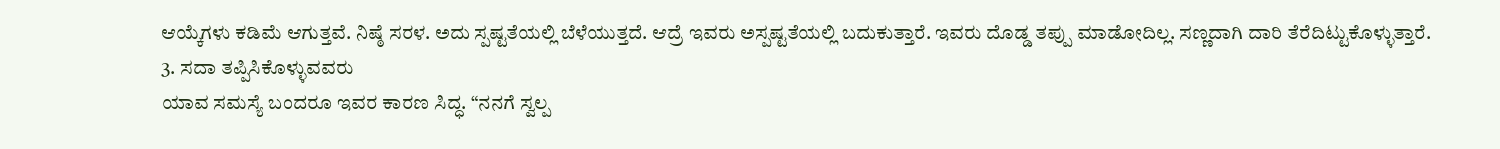ಆಯ್ಕೆಗಳು ಕಡಿಮೆ ಆಗುತ್ತವೆ. ನಿಷ್ಠೆ ಸರಳ. ಅದು ಸ್ಪಷ್ಟತೆಯಲ್ಲಿ ಬೆಳೆಯುತ್ತದೆ. ಆದ್ರೆ ಇವರು ಅಸ್ಪಷ್ಟತೆಯಲ್ಲಿ ಬದುಕುತ್ತಾರೆ. ಇವರು ದೊಡ್ಡ ತಪ್ಪು ಮಾಡೋದಿಲ್ಲ. ಸಣ್ಣದಾಗಿ ದಾರಿ ತೆರೆದಿಟ್ಟುಕೊಳ್ಳುತ್ತಾರೆ.
3. ಸದಾ ತಪ್ಪಿಸಿಕೊಳ್ಳುವವರು
ಯಾವ ಸಮಸ್ಯೆ ಬಂದರೂ ಇವರ ಕಾರಣ ಸಿದ್ಧ. “ನನಗೆ ಸ್ವಲ್ಪ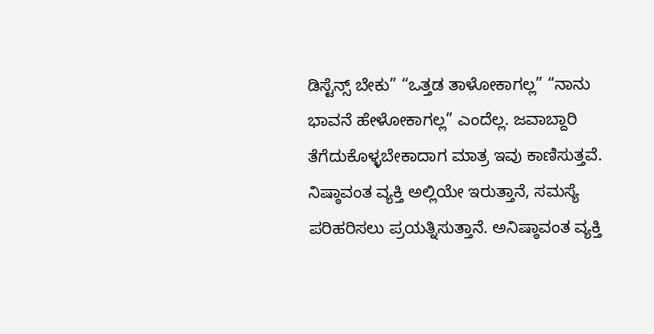ಡಿಸ್ಟೆನ್ಸ್ ಬೇಕು” “ಒತ್ತಡ ತಾಳೋಕಾಗಲ್ಲ” “ನಾನು ಭಾವನೆ ಹೇಳೋಕಾಗಲ್ಲ” ಎಂದೆಲ್ಲ. ಜವಾಬ್ದಾರಿ ತೆಗೆದುಕೊಳ್ಳಬೇಕಾದಾಗ ಮಾತ್ರ ಇವು ಕಾಣಿಸುತ್ತವೆ. ನಿಷ್ಠಾವಂತ ವ್ಯಕ್ತಿ ಅಲ್ಲಿಯೇ ಇರುತ್ತಾನೆ, ಸಮಸ್ಯೆ ಪರಿಹರಿಸಲು ಪ್ರಯತ್ನಿಸುತ್ತಾನೆ. ಅನಿಷ್ಠಾವಂತ ವ್ಯಕ್ತಿ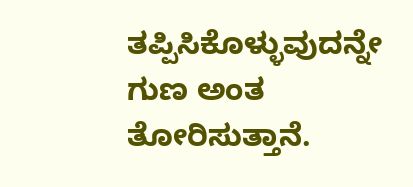ತಪ್ಪಿಸಿಕೊಳ್ಳುವುದನ್ನೇ ಗುಣ ಅಂತ ತೋರಿಸುತ್ತಾನೆ.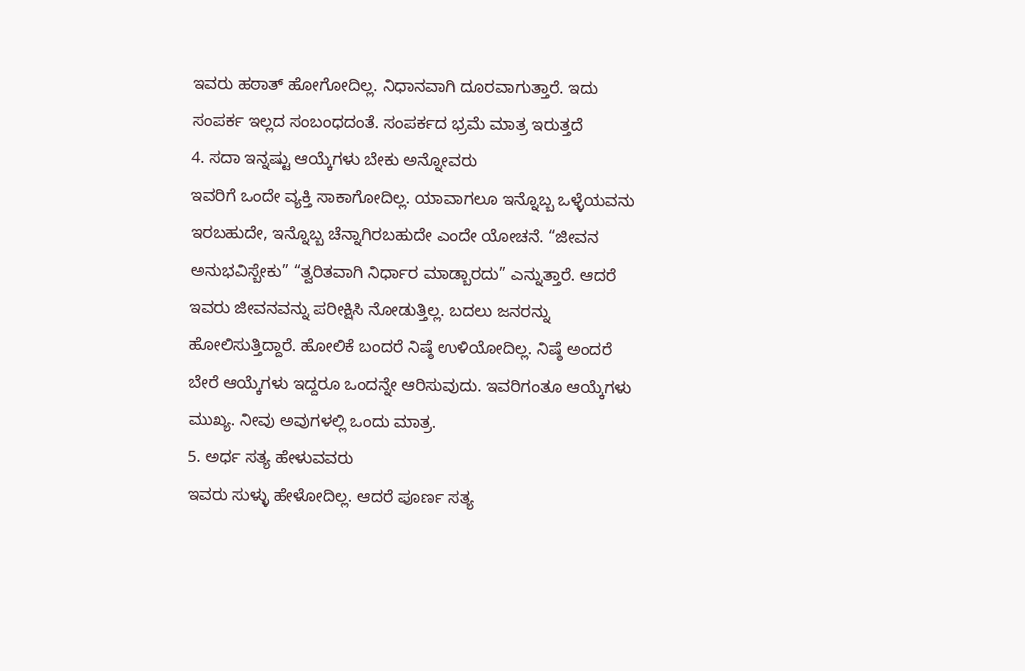ಇವರು ಹಠಾತ್ ಹೋಗೋದಿಲ್ಲ. ನಿಧಾನವಾಗಿ ದೂರವಾಗುತ್ತಾರೆ. ಇದು ಸಂಪರ್ಕ ಇಲ್ಲದ ಸಂಬಂಧದಂತೆ. ಸಂಪರ್ಕದ ಭ್ರಮೆ ಮಾತ್ರ ಇರುತ್ತದೆ
4. ಸದಾ ಇನ್ನಷ್ಟು ಆಯ್ಕೆಗಳು ಬೇಕು ಅನ್ನೋವರು
ಇವರಿಗೆ ಒಂದೇ ವ್ಯಕ್ತಿ ಸಾಕಾಗೋದಿಲ್ಲ. ಯಾವಾಗಲೂ ಇನ್ನೊಬ್ಬ ಒಳ್ಳೆಯವನು ಇರಬಹುದೇ, ಇನ್ನೊಬ್ಬ ಚೆನ್ನಾಗಿರಬಹುದೇ ಎಂದೇ ಯೋಚನೆ. “ಜೀವನ ಅನುಭವಿಸ್ಬೇಕು” “ತ್ವರಿತವಾಗಿ ನಿರ್ಧಾರ ಮಾಡ್ಬಾರದು” ಎನ್ನುತ್ತಾರೆ. ಆದರೆ ಇವರು ಜೀವನವನ್ನು ಪರೀಕ್ಷಿಸಿ ನೋಡುತ್ತಿಲ್ಲ. ಬದಲು ಜನರನ್ನು ಹೋಲಿಸುತ್ತಿದ್ದಾರೆ. ಹೋಲಿಕೆ ಬಂದರೆ ನಿಷ್ಠೆ ಉಳಿಯೋದಿಲ್ಲ. ನಿಷ್ಠೆ ಅಂದರೆ ಬೇರೆ ಆಯ್ಕೆಗಳು ಇದ್ದರೂ ಒಂದನ್ನೇ ಆರಿಸುವುದು. ಇವರಿಗಂತೂ ಆಯ್ಕೆಗಳು ಮುಖ್ಯ. ನೀವು ಅವುಗಳಲ್ಲಿ ಒಂದು ಮಾತ್ರ.
5. ಅರ್ಧ ಸತ್ಯ ಹೇಳುವವರು
ಇವರು ಸುಳ್ಳು ಹೇಳೋದಿಲ್ಲ. ಆದರೆ ಪೂರ್ಣ ಸತ್ಯ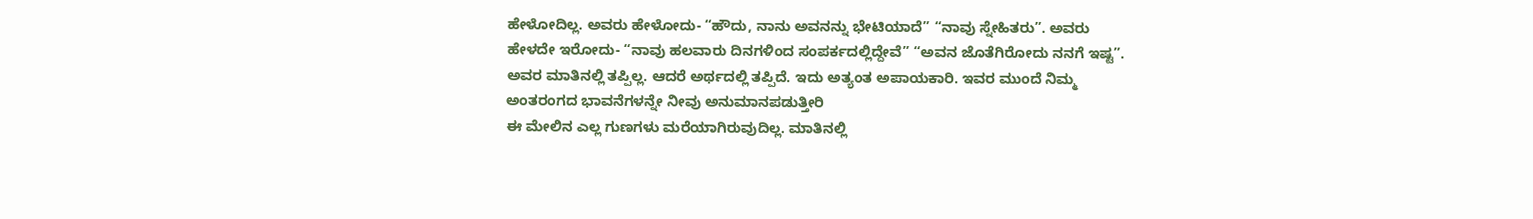ಹೇಳೋದಿಲ್ಲ. ಅವರು ಹೇಳೋದು- “ಹೌದು, ನಾನು ಅವನನ್ನು ಭೇಟಿಯಾದೆ” “ನಾವು ಸ್ನೇಹಿತರು”. ಅವರು ಹೇಳದೇ ಇರೋದು- “ನಾವು ಹಲವಾರು ದಿನಗಳಿಂದ ಸಂಪರ್ಕದಲ್ಲಿದ್ದೇವೆ” “ಅವನ ಜೊತೆಗಿರೋದು ನನಗೆ ಇಷ್ಟ”. ಅವರ ಮಾತಿನಲ್ಲಿ ತಪ್ಪಿಲ್ಲ. ಆದರೆ ಅರ್ಥದಲ್ಲಿ ತಪ್ಪಿದೆ. ಇದು ಅತ್ಯಂತ ಅಪಾಯಕಾರಿ. ಇವರ ಮುಂದೆ ನಿಮ್ಮ ಅಂತರಂಗದ ಭಾವನೆಗಳನ್ನೇ ನೀವು ಅನುಮಾನಪಡುತ್ತೀರಿ
ಈ ಮೇಲಿನ ಎಲ್ಲ ಗುಣಗಳು ಮರೆಯಾಗಿರುವುದಿಲ್ಲ. ಮಾತಿನಲ್ಲಿ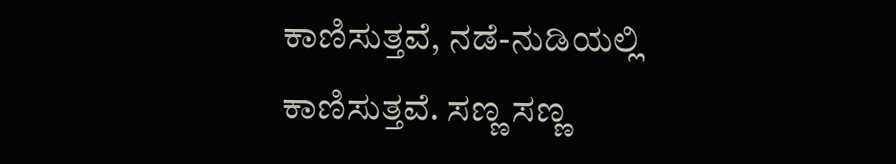ಕಾಣಿಸುತ್ತವೆ, ನಡೆ-ನುಡಿಯಲ್ಲಿ ಕಾಣಿಸುತ್ತವೆ. ಸಣ್ಣ ಸಣ್ಣ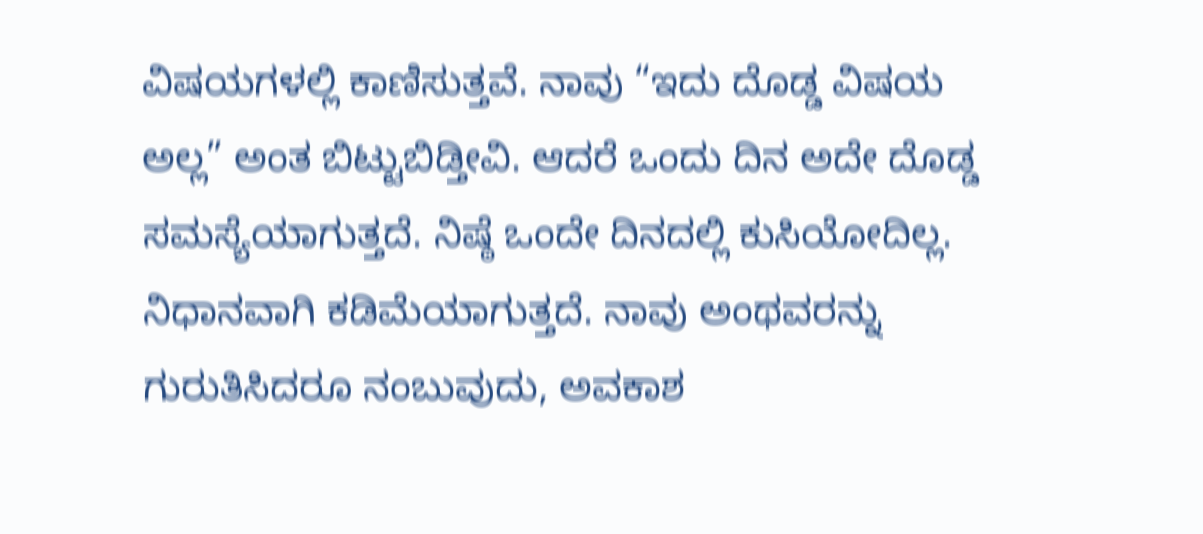ವಿಷಯಗಳಲ್ಲಿ ಕಾಣಿಸುತ್ತವೆ. ನಾವು “ಇದು ದೊಡ್ಡ ವಿಷಯ ಅಲ್ಲ” ಅಂತ ಬಿಟ್ಟುಬಿಡ್ತೀವಿ. ಆದರೆ ಒಂದು ದಿನ ಅದೇ ದೊಡ್ಡ ಸಮಸ್ಯೆಯಾಗುತ್ತದೆ. ನಿಷ್ಠೆ ಒಂದೇ ದಿನದಲ್ಲಿ ಕುಸಿಯೋದಿಲ್ಲ. ನಿಧಾನವಾಗಿ ಕಡಿಮೆಯಾಗುತ್ತದೆ. ನಾವು ಅಂಥವರನ್ನು ಗುರುತಿಸಿದರೂ ನಂಬುವುದು, ಅವಕಾಶ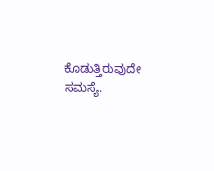ಕೊಡುತ್ತಿರುವುದೇ ಸಮಸ್ಯೆ.